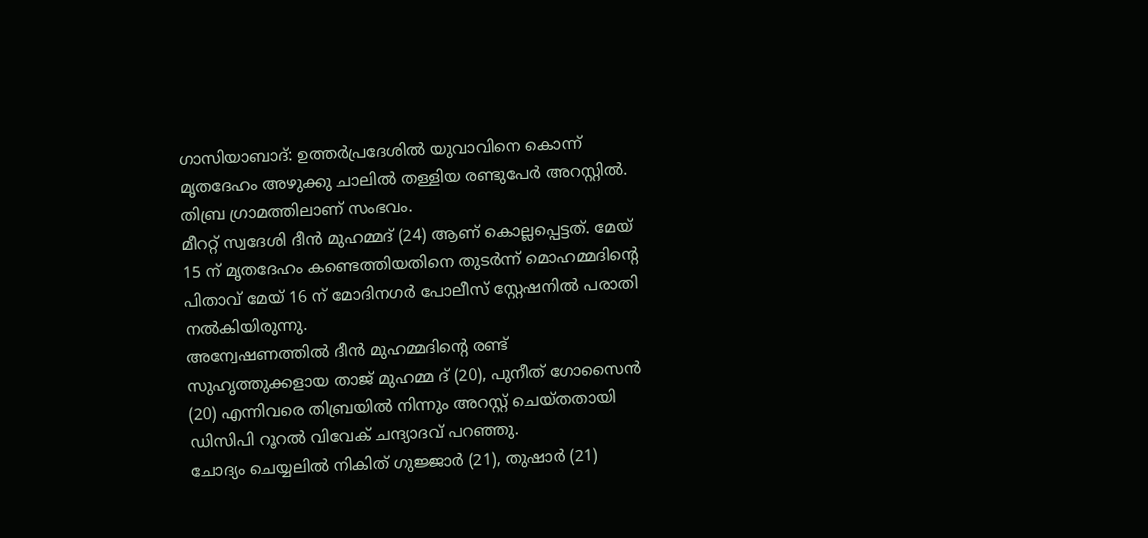ഗാസിയാബാദ്: ഉത്തർപ്രദേശിൽ യുവാവിനെ കൊന്ന് മൃതദേഹം അഴുക്കു ചാലിൽ തള്ളിയ രണ്ടുപേർ അറസ്റ്റിൽ. തിബ്ര ഗ്രാമത്തിലാണ് സംഭവം.
മീററ്റ് സ്വദേശി ദീൻ മുഹമ്മദ് (24) ആണ് കൊല്ലപ്പെട്ടത്. മേയ് 15 ന് മൃതദേഹം കണ്ടെത്തിയതിനെ തുടർന്ന് മൊഹമ്മദിൻ്റെ പിതാവ് മേയ് 16 ന് മോദിനഗർ പോലീസ് സ്റ്റേഷനിൽ പരാതി നൽകിയിരുന്നു.
അന്വേഷണത്തിൽ ദീൻ മുഹമ്മദിൻ്റെ രണ്ട് സുഹൃത്തുക്കളായ താജ് മുഹമ്മ ദ് (20), പുനീത് ഗോസൈൻ (20) എന്നിവരെ തിബ്രയിൽ നിന്നും അറസ്റ്റ് ചെയ്തതായി ഡിസിപി റൂറൽ വിവേക് ചന്ദ്യാദവ് പറഞ്ഞു.
ചോദ്യം ചെയ്യലിൽ നികിത് ഗുജ്ജാർ (21), തുഷാർ (21)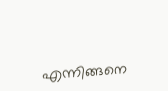എന്നിങ്ങനെ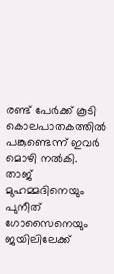രണ്ട് പേർക്ക് കൂടി കൊലപാതകത്തിൽ പങ്കുണ്ടെന്ന് ഇവർ മൊഴി നൽകി. താജ് മുഹമ്മദിനെയും പുനീത് ഗോസൈനെയും ജയിലിലേക്ക്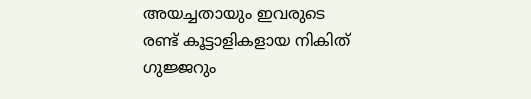അയച്ചതായും ഇവരുടെ രണ്ട് കൂട്ടാളികളായ നികിത് ഗുജ്ജറും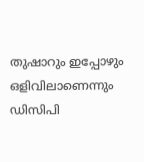തുഷാറും ഇപ്പോഴും ഒളിവിലാണെന്നും ഡിസിപി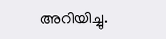അറിയിച്ചു.